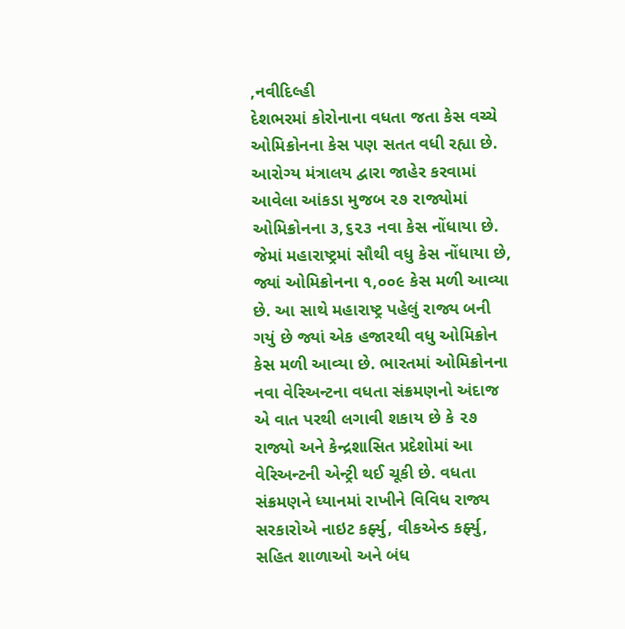,નવીદિલ્હી
દેશભરમાં કોરોનાના વધતા જતા કેસ વચ્ચે ઓમિક્રોનના કેસ પણ સતત વધી રહ્યા છે. આરોગ્ય મંત્રાલય દ્વારા જાહેર કરવામાં આવેલા આંકડા મુજબ ૨૭ રાજ્યોમાં ઓમિક્રોનના ૩,૬૨૩ નવા કેસ નોંધાયા છે. જેમાં મહારાષ્ટ્રમાં સૌથી વધુ કેસ નોંધાયા છે, જ્યાં ઓમિક્રોનના ૧,૦૦૯ કેસ મળી આવ્યા છે. આ સાથે મહારાષ્ટ્ર પહેલું રાજ્ય બની ગયું છે જ્યાં એક હજારથી વધુ ઓમિક્રોન કેસ મળી આવ્યા છે. ભારતમાં ઓમિક્રોનના નવા વેરિઅન્ટના વધતા સંક્રમણનો અંદાજ એ વાત પરથી લગાવી શકાય છે કે ૨૭ રાજ્યો અને કેન્દ્રશાસિત પ્રદેશોમાં આ વેરિઅન્ટની એન્ટ્રી થઈ ચૂકી છે. વધતા સંક્રમણને ધ્યાનમાં રાખીને વિવિધ રાજ્ય સરકારોએ નાઇટ કર્ફ્યુ, વીકએન્ડ કર્ફ્યુ, સહિત શાળાઓ અને બંધ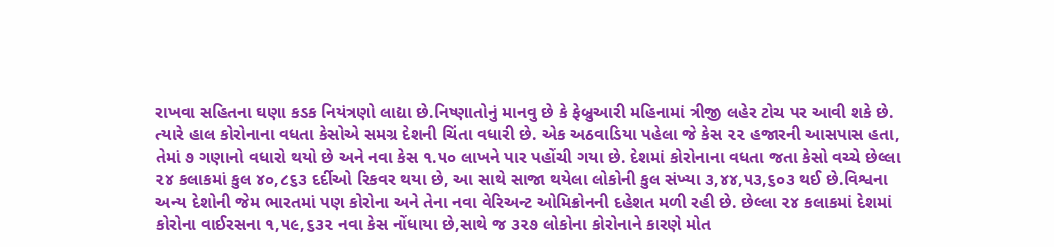રાખવા સહિતના ઘણા કડક નિયંત્રણો લાદ્યા છે.નિષ્ણાતોનું માનવુ છે કે ફેબ્રુઆરી મહિનામાં ત્રીજી લહેર ટોચ પર આવી શકે છે. ત્યારે હાલ કોરોનાના વધતા કેસોએ સમગ્ર દેશની ચિંતા વધારી છે. એક અઠવાડિયા પહેલા જે કેસ ૨૨ હજારની આસપાસ હતા, તેમાં ૭ ગણાનો વધારો થયો છે અને નવા કેસ ૧.૫૦ લાખને પાર પહોંચી ગયા છે. દેશમાં કોરોનાના વધતા જતા કેસો વચ્ચે છેલ્લા ૨૪ કલાકમાં કુલ ૪૦,૮૬૩ દર્દીઓ રિકવર થયા છે, આ સાથે સાજા થયેલા લોકોની કુલ સંખ્યા ૩,૪૪,૫૩,૬૦૩ થઈ છે.વિશ્વના અન્ય દેશોની જેમ ભારતમાં પણ કોરોના અને તેના નવા વેરિઅન્ટ ઓમિક્રોનની દહેશત મળી રહી છે. છેલ્લા ૨૪ કલાકમાં દેશમાં કોરોના વાઈરસના ૧,૫૯,૬૩૨ નવા કેસ નોંધાયા છે,સાથે જ ૩૨૭ લોકોના કોરોનાને કારણે મોત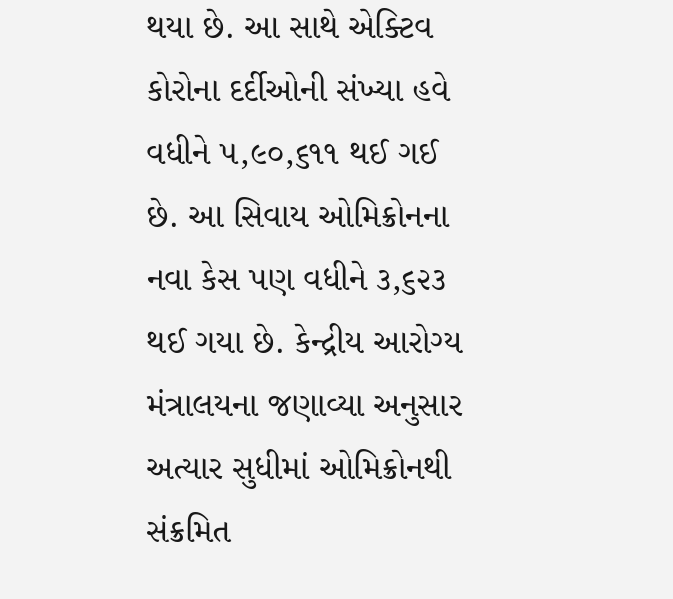થયા છે. આ સાથે એક્ટિવ કોરોના દર્દીઓની સંખ્યા હવે વધીને ૫,૯૦,૬૧૧ થઈ ગઈ છે. આ સિવાય ઓમિક્રોનના નવા કેસ પણ વધીને ૩,૬૨૩ થઈ ગયા છે. કેન્દ્રીય આરોગ્ય મંત્રાલયના જણાવ્યા અનુસાર અત્યાર સુધીમાં ઓમિક્રોનથી સંક્રમિત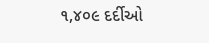૧,૪૦૯ દર્દીઓ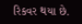રિકવર થયા છે.